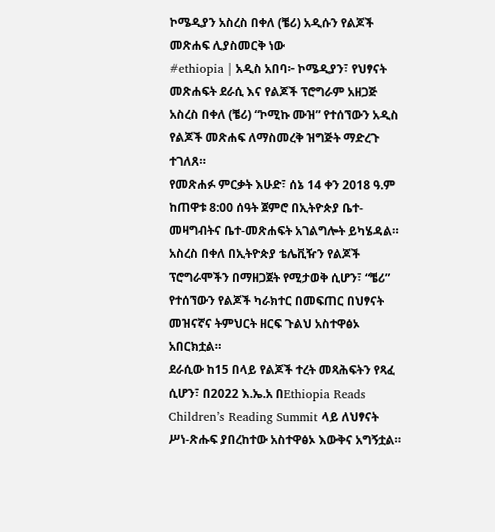ኮሜዲያን አስረስ በቀለ (ቼሪ) አዲሱን የልጆች መጽሐፍ ሊያስመርቅ ነው
#ethiopia | አዲስ አበባ፦ ኮሜዲያን፣ የህፃናት መጽሐፍት ደራሲ እና የልጆች ፕሮግራም አዘጋጅ አስረስ በቀለ (ቼሪ) “ኮሚኩ ሙዝ” የተሰኘውን አዲስ የልጆች መጽሐፍ ለማስመረቅ ዝግጅት ማድረጉ ተገለጸ።
የመጽሐፉ ምርቃት እሁድ፣ ሰኔ 14 ቀን 2018 ዓ.ም ከጠዋቱ 8:00 ሰዓት ጀምሮ በኢትዮጵያ ቤተ-መዛግብትና ቤተ-መጽሐፍት አገልግሎት ይካሄዳል።
አስረስ በቀለ በኢትዮጵያ ቴሌቪዥን የልጆች ፕሮግራሞችን በማዘጋጀት የሚታወቅ ሲሆን፣ “ቼሪ” የተሰኘውን የልጆች ካራክተር በመፍጠር በህፃናት መዝናኛና ትምህርት ዘርፍ ጉልህ አስተዋፅኦ አበርክቷል።
ደራሲው ከ15 በላይ የልጆች ተረት መጻሕፍትን የጻፈ ሲሆን፣ በ2022 እ.ኤ.አ በEthiopia Reads Children’s Reading Summit ላይ ለህፃናት ሥነ-ጽሑፍ ያበረከተው አስተዋፅኦ እውቅና አግኝቷል።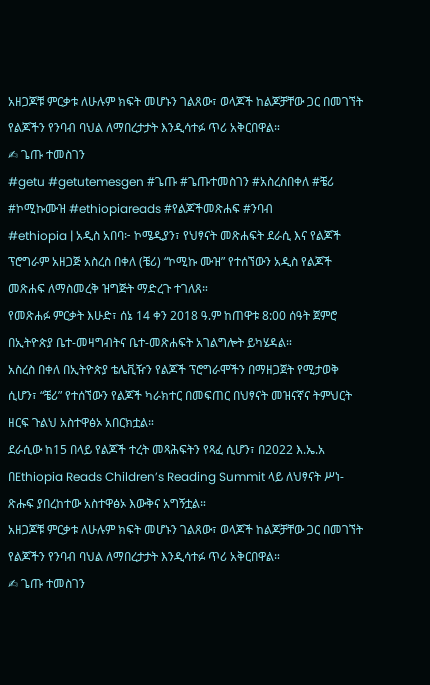አዘጋጆቹ ምርቃቱ ለሁሉም ክፍት መሆኑን ገልጸው፣ ወላጆች ከልጆቻቸው ጋር በመገኘት የልጆችን የንባብ ባህል ለማበረታታት እንዲሳተፉ ጥሪ አቅርበዋል።
✍ ጌጡ ተመስገን
#getu #getutemesgen #ጌጡ #ጌጡተመስገን #አስረስበቀለ #ቼሪ #ኮሚኩሙዝ #ethiopiareads #የልጆችመጽሐፍ #ንባብ
#ethiopia | አዲስ አበባ፦ ኮሜዲያን፣ የህፃናት መጽሐፍት ደራሲ እና የልጆች ፕሮግራም አዘጋጅ አስረስ በቀለ (ቼሪ) “ኮሚኩ ሙዝ” የተሰኘውን አዲስ የልጆች መጽሐፍ ለማስመረቅ ዝግጅት ማድረጉ ተገለጸ።
የመጽሐፉ ምርቃት እሁድ፣ ሰኔ 14 ቀን 2018 ዓ.ም ከጠዋቱ 8:00 ሰዓት ጀምሮ በኢትዮጵያ ቤተ-መዛግብትና ቤተ-መጽሐፍት አገልግሎት ይካሄዳል።
አስረስ በቀለ በኢትዮጵያ ቴሌቪዥን የልጆች ፕሮግራሞችን በማዘጋጀት የሚታወቅ ሲሆን፣ “ቼሪ” የተሰኘውን የልጆች ካራክተር በመፍጠር በህፃናት መዝናኛና ትምህርት ዘርፍ ጉልህ አስተዋፅኦ አበርክቷል።
ደራሲው ከ15 በላይ የልጆች ተረት መጻሕፍትን የጻፈ ሲሆን፣ በ2022 እ.ኤ.አ በEthiopia Reads Children’s Reading Summit ላይ ለህፃናት ሥነ-ጽሑፍ ያበረከተው አስተዋፅኦ እውቅና አግኝቷል።
አዘጋጆቹ ምርቃቱ ለሁሉም ክፍት መሆኑን ገልጸው፣ ወላጆች ከልጆቻቸው ጋር በመገኘት የልጆችን የንባብ ባህል ለማበረታታት እንዲሳተፉ ጥሪ አቅርበዋል።
✍ ጌጡ ተመስገን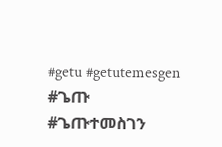#getu #getutemesgen #ጌጡ #ጌጡተመስገን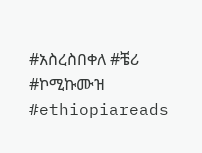#አስረስበቀለ #ቼሪ #ኮሚኩሙዝ #ethiopiareads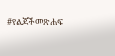#የልጆችመጽሐፍ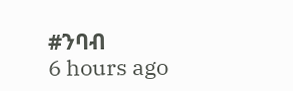#ንባብ
6 hours ago